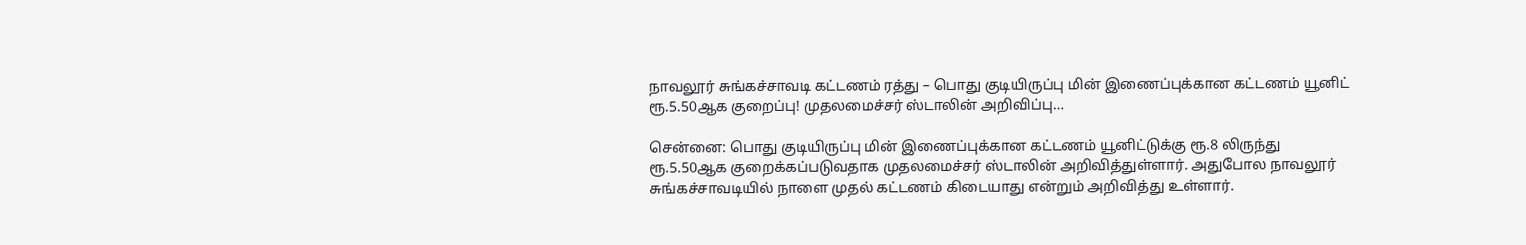நாவலூர் சுங்கச்சாவடி கட்டணம் ரத்து – பொது குடியிருப்பு மின் இணைப்புக்கான கட்டணம் யூனிட் ரூ.5.50ஆக குறைப்பு! முதலமைச்சர் ஸ்டாலின் அறிவிப்பு…

சென்னை: பொது குடியிருப்பு மின் இணைப்புக்கான கட்டணம் யூனிட்டுக்கு ரூ.8 லிருந்து ரூ.5.50ஆக குறைக்கப்படுவதாக முதலமைச்சர் ஸ்டாலின் அறிவித்துள்ளார். அதுபோல நாவலூர் சுங்கச்சாவடியில் நாளை முதல் கட்டணம் கிடையாது என்றும் அறிவித்து உள்ளார்.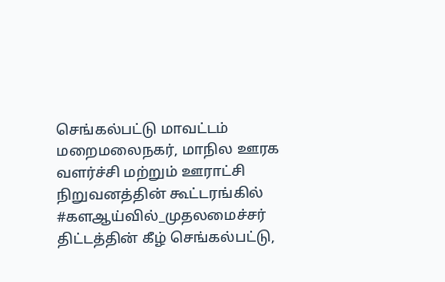செங்கல்பட்டு மாவட்டம் மறைமலைநகர், மாநில ஊரக வளர்ச்சி மற்றும் ஊராட்சி நிறுவனத்தின் கூட்டரங்கில் #களஆய்வில்_முதலமைச்சர் திட்டத்தின் கீழ் செங்கல்பட்டு,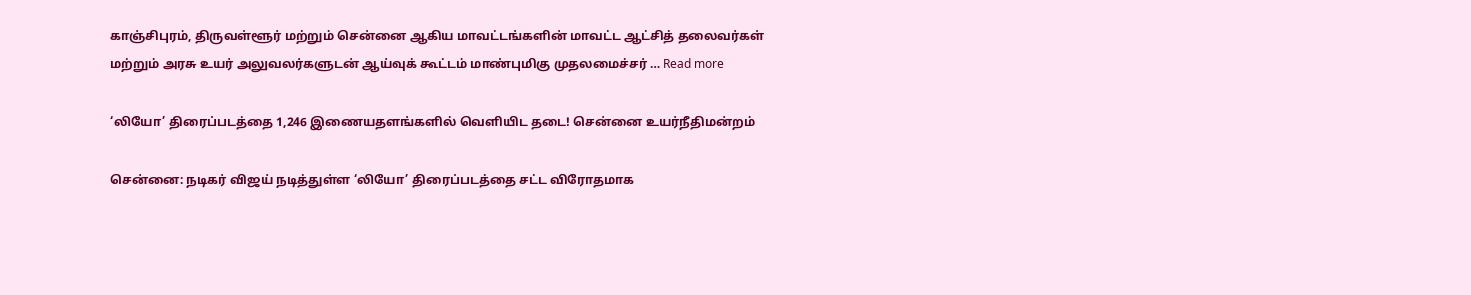காஞ்சிபுரம், திருவள்ளூர் மற்றும் சென்னை ஆகிய மாவட்டங்களின் மாவட்ட ஆட்சித் தலைவர்கள் மற்றும் அரசு உயர் அலுவலர்களுடன் ஆய்வுக் கூட்டம் மாண்புமிகு முதலமைச்சர் … Read more

‘லியோ’ திரைப்படத்தை 1,246 இணையதளங்களில் வெளியிட தடை! சென்னை உயர்நீதிமன்றம்

சென்னை: நடிகர் விஜய் நடித்துள்ள ‘லியோ’ திரைப்படத்தை சட்ட விரோதமாக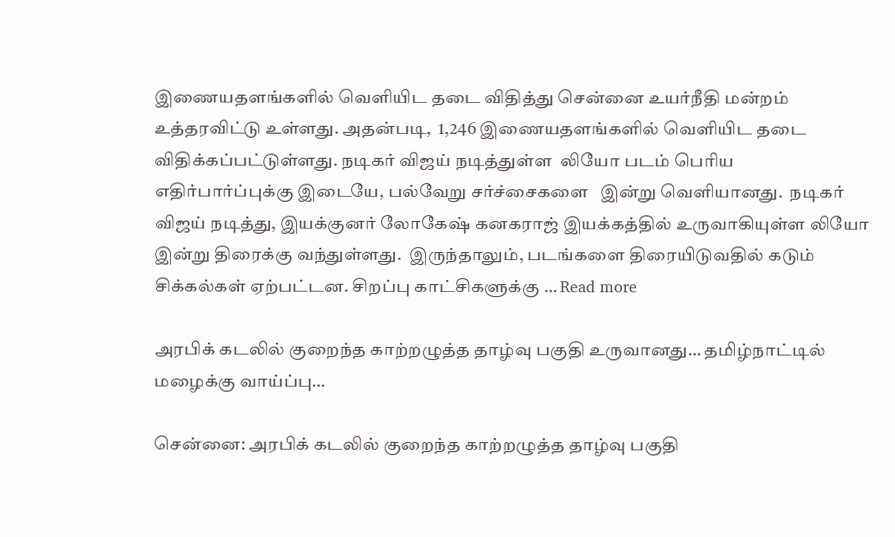இணையதளங்களில் வெளியிட தடை விதித்து சென்னை உயர்நீதி மன்றம் உத்தரவிட்டு உள்ளது. அதன்படி,  1,246 இணையதளங்களில் வெளியிட தடை விதிக்கப்பட்டுள்ளது. நடிகர் விஜய் நடித்துள்ள  லியோ படம் பெரிய எதிர்பார்ப்புக்கு இடையே, பல்வேறு சர்ச்சைகளை   இன்று வெளியானது.  நடிகர் விஜய் நடித்து, இயக்குனர் லோகேஷ் கனகராஜ் இயக்கத்தில் உருவாகியுள்ள லியோ  இன்று திரைக்கு வந்துள்ளது.  இருந்தாலும், படங்களை திரையிடுவதில் கடும் சிக்கல்கள் ஏற்பட்டன. சிறப்பு காட்சிகளுக்கு … Read more

அரபிக் கடலில் குறைந்த காற்றழுத்த தாழ்வு பகுதி உருவானது… தமிழ்நாட்டில் மழைக்கு வாய்ப்பு…

சென்னை: அரபிக் கடலில் குறைந்த காற்றழுத்த தாழ்வு பகுதி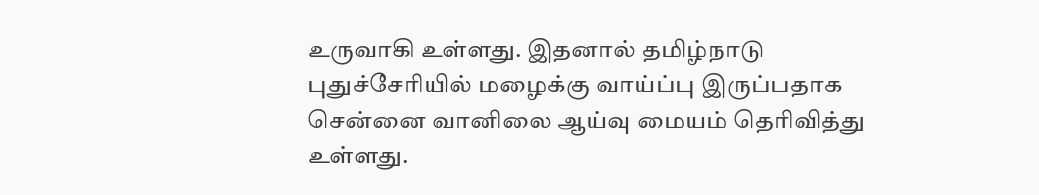உருவாகி உள்ளது. இதனால் தமிழ்நாடு புதுச்சேரியில் மழைக்கு வாய்ப்பு இருப்பதாக சென்னை வானிலை ஆய்வு மையம் தெரிவித்து உள்ளது.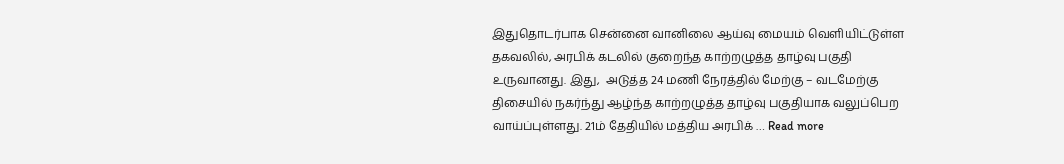இதுதொடர்பாக சென்னை வானிலை ஆய்வு மையம் வெளியிட்டுள்ள தகவலில், அரபிக் கடலில் குறைந்த காற்றழுத்த தாழ்வு பகுதி உருவானது. இது,  அடுத்த 24 மணி நேரத்தில் மேற்கு – வடமேற்கு திசையில் நகர்ந்து ஆழ்ந்த காற்றழுத்த தாழ்வு பகுதியாக வலுப்பெற வாய்ப்புள்ளது. 21ம் தேதியில் மத்திய அரபிக் … Read more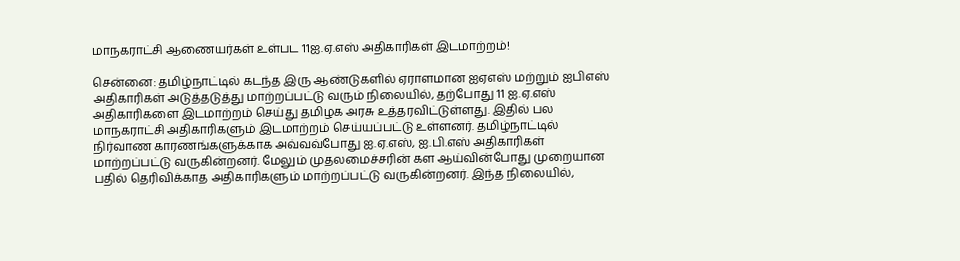மாநகராட்சி ஆணையர்கள் உள்பட 11ஐ.ஏ.எஸ் அதிகாரிகள் இடமாற்றம்!

சென்னை: தமிழ்நாட்டில் கடந்த இரு ஆண்டுகளில் ஏராளமான ஐஏஎஸ் மற்றும் ஐபிஎஸ் அதிகாரிகள் அடுத்தடுத்து மாற்றப்பட்டு வரும் நிலையில், தற்போது 11 ஐ.ஏ.எஸ் அதிகாரிகளை இடமாற்றம் செய்து தமிழக அரசு உத்தரவிட்டுள்ளது. இதில் பல மாநகராட்சி அதிகாரிகளும் இடமாற்றம் செய்யப்பட்டு உள்ளனர். தமிழ்நாட்டில் நிர்வாண காரணங்களுக்காக அவ்வவ்போது ஐ.ஏ.எஸ், ஐ.பி.எஸ் அதிகாரிகள் மாற்றப்பட்டு வருகின்றனர். மேலும் முதலமைச்சரின் கள ஆய்வின்போது முறையான பதில் தெரிவிக்காத அதிகாரிகளும் மாற்றப்பட்டு வருகின்றனர். இந்த நிலையில்,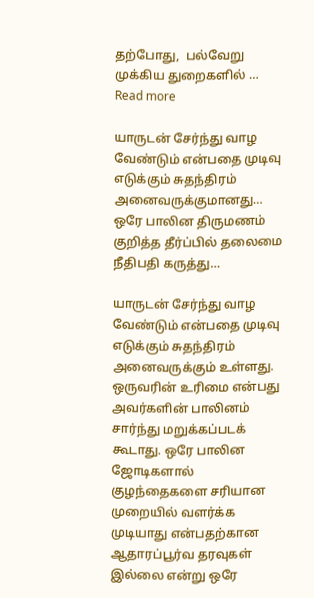தற்போது,  பல்வேறு முக்கிய துறைகளில் … Read more

யாருடன் சேர்ந்து வாழ வேண்டும் என்பதை முடிவு எடுக்கும் சுதந்திரம் அனைவருக்குமானது… ஒரே பாலின திருமணம் குறித்த தீர்ப்பில் தலைமை நீதிபதி கருத்து…

யாருடன் சேர்ந்து வாழ வேண்டும் என்பதை முடிவு எடுக்கும் சுதந்திரம் அனைவருக்கும் உள்ளது. ஒருவரின் உரிமை என்பது அவர்களின் பாலினம் சார்ந்து மறுக்கப்படக் கூடாது. ஒரே பாலின ஜோடிகளால் குழந்தைகளை சரியான முறையில் வளர்க்க முடியாது என்பதற்கான ஆதாரப்பூர்வ தரவுகள் இல்லை என்று ஒரே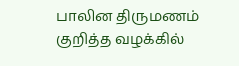பாலின திருமணம் குறித்த வழக்கில்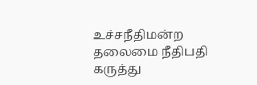உச்சநீதிமன்ற தலைமை நீதிபதி கருத்து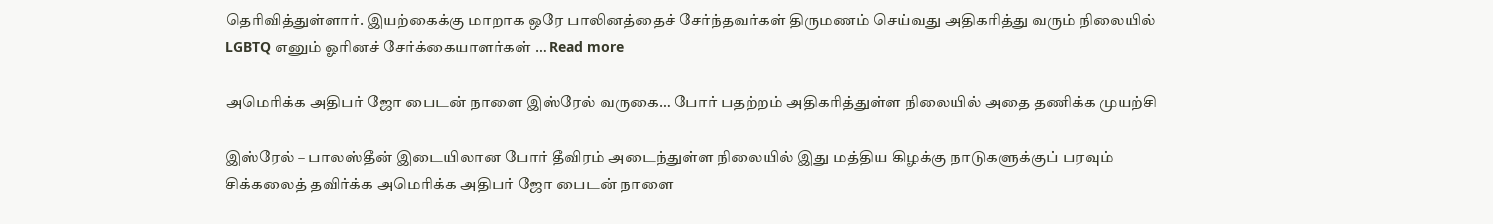தெரிவித்துள்ளார். இயற்கைக்கு மாறாக ஒரே பாலினத்தைச் சேர்ந்தவர்கள் திருமணம் செய்வது அதிகரித்து வரும் நிலையில் LGBTQ எனும் ஓரினச் சேர்க்கையாளர்கள் … Read more

அமெரிக்க அதிபர் ஜோ பைடன் நாளை இஸ்ரேல் வருகை… போர் பதற்றம் அதிகரித்துள்ள நிலையில் அதை தணிக்க முயற்சி

இஸ்ரேல் – பாலஸ்தீன் இடையிலான போர் தீவிரம் அடைந்துள்ள நிலையில் இது மத்திய கிழக்கு நாடுகளுக்குப் பரவும் சிக்கலைத் தவிர்க்க அமெரிக்க அதிபர் ஜோ பைடன் நாளை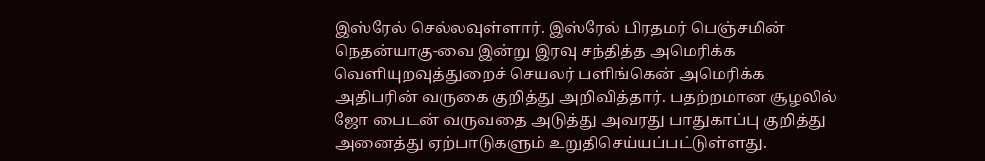இஸ்ரேல் செல்லவுள்ளார். இஸ்ரேல் பிரதமர் பெஞ்சமின் நெதன்யாகு-வை இன்று இரவு சந்தித்த அமெரிக்க வெளியுறவுத்துறைச் செயலர் பளிங்கென் அமெரிக்க அதிபரின் வருகை குறித்து அறிவித்தார். பதற்றமான சூழலில் ஜோ பைடன் வருவதை அடுத்து அவரது பாதுகாப்பு குறித்து அனைத்து ஏற்பாடுகளும் உறுதிசெய்யப்பட்டுள்ளது.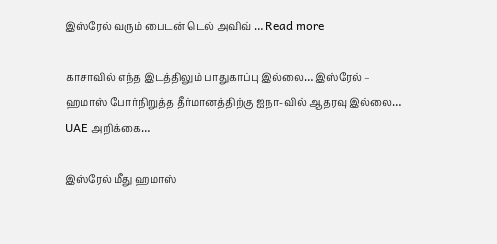இஸ்ரேல் வரும் பைடன் டெல் அவிவ் … Read more

காசாவில் எந்த இடத்திலும் பாதுகாப்பு இல்லை… இஸ்ரேல் – ஹமாஸ் போர்நிறுத்த தீர்மானத்திற்கு ஐநா-வில் ஆதரவு இல்லை… UAE அறிக்கை…

இஸ்ரேல் மீது ஹமாஸ்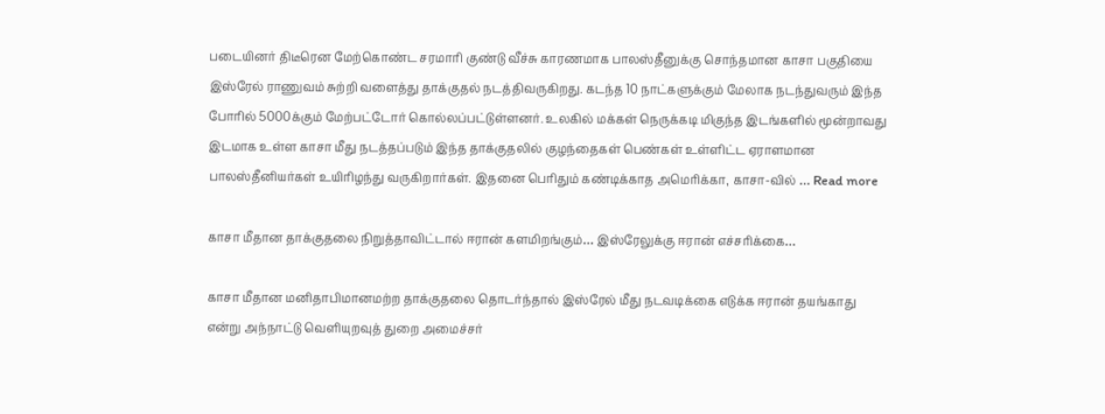படையினர் திடீரென மேற்கொண்ட சரமாரி குண்டு வீச்சு காரணமாக பாலஸ்தீனுக்கு சொந்தமான காசா பகுதியை இஸ்ரேல் ராணுவம் சுற்றி வளைத்து தாக்குதல் நடத்திவருகிறது. கடந்த 10 நாட்களுக்கும் மேலாக நடந்துவரும் இந்த போரில் 5000க்கும் மேற்பட்டோர் கொல்லப்பட்டுள்ளனர். உலகில் மக்கள் நெருக்கடி மிகுந்த இடங்களில் மூன்றாவது இடமாக உள்ள காசா மீது நடத்தப்படும் இந்த தாக்குதலில் குழந்தைகள் பெண்கள் உள்ளிட்ட ஏராளமான பாலஸ்தீனியர்கள் உயிரிழந்து வருகிறார்கள். இதனை பெரிதும் கண்டிக்காத அமெரிக்கா, காசா-வில் … Read more

காசா மீதான தாக்குதலை நிறுத்தாவிட்டால் ஈரான் களமிறங்கும்… இஸ்ரேலுக்கு ஈரான் எச்சரிக்கை…

காசா மீதான மனிதாபிமானமற்ற தாக்குதலை தொடர்ந்தால் இஸ்ரேல் மீது நடவடிக்கை எடுக்க ஈரான் தயங்காது என்று அந்நாட்டு வெளியுறவுத் துறை அமைச்சர்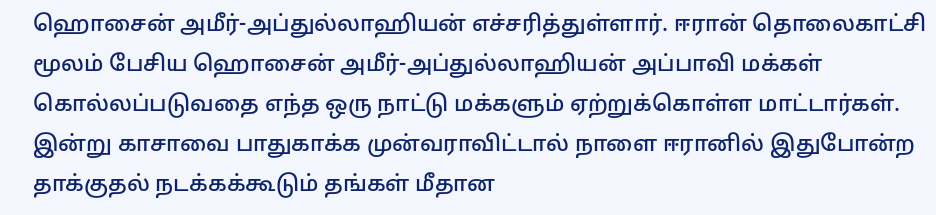ஹொசைன் அமீர்-அப்துல்லாஹியன் எச்சரித்துள்ளார். ஈரான் தொலைகாட்சி மூலம் பேசிய ஹொசைன் அமீர்-அப்துல்லாஹியன் அப்பாவி மக்கள் கொல்லப்படுவதை எந்த ஒரு நாட்டு மக்களும் ஏற்றுக்கொள்ள மாட்டார்கள். இன்று காசாவை பாதுகாக்க முன்வராவிட்டால் நாளை ஈரானில் இதுபோன்ற தாக்குதல் நடக்கக்கூடும் தங்கள் மீதான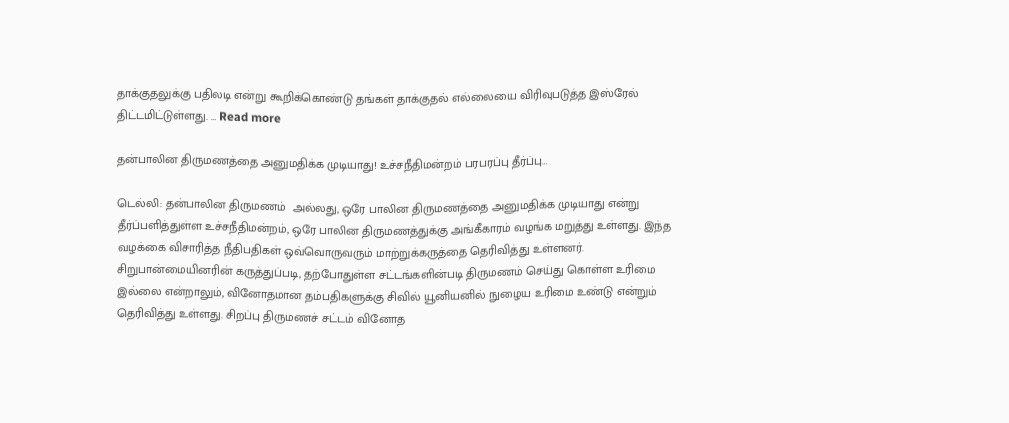தாக்குதலுக்கு பதிலடி என்று கூறிக்கொண்டு தங்கள் தாக்குதல் எல்லையை விரிவுபடுத்த இஸ்ரேல் திட்டமிட்டுள்ளது. … Read more

தன்பாலின திருமணத்தை அனுமதிக்க முடியாது! உச்சநீதிமன்றம் பரபரப்பு தீர்ப்பு…

டெல்லி: தன்பாலின திருமணம்  அல்லது, ஒரே பாலின திருமணத்தை அனுமதிக்க முடியாது என்று தீர்ப்பளித்துள்ள உச்சநீதிமன்றம், ஒரே பாலின திருமணத்துக்கு அங்கீகாரம் வழங்க மறுத்து உள்ளது. இந்த வழக்கை விசாரித்த நீதிபதிகள் ஒவ்வொருவரும் மாற்றுக்கருத்தை தெரிவித்து உள்ளனர். சிறுபான்மையினரின் கருத்துப்படி, தற்போதுள்ள சட்டங்களின்படி திருமணம் செய்து கொள்ள உரிமை இல்லை என்றாலும், வினோதமான தம்பதிகளுக்கு சிவில் யூனியனில் நுழைய உரிமை உண்டு என்றும் தெரிவித்து உள்ளது. சிறப்பு திருமணச் சட்டம் வினோத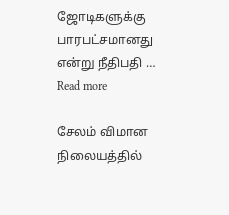ஜோடிகளுக்கு பாரபட்சமானது என்று நீதிபதி … Read more

சேலம் விமான நிலையத்தில்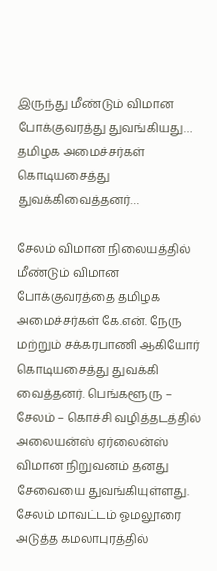இருந்து மீண்டும் விமான போக்குவரத்து துவங்கியது… தமிழக அமைச்சர்கள் கொடியசைத்து துவக்கிவைத்தனர்…

சேலம் விமான நிலையத்தில் மீண்டும் விமான போக்குவரத்தை தமிழக அமைச்சர்கள் கே.என். நேரு மற்றும் சக்கரபாணி ஆகியோர் கொடியசைத்து துவக்கி வைத்தனர். பெங்களூரு – சேலம் – கொச்சி வழித்தடத்தில் அலையன்ஸ் ஏர்லைன்ஸ் விமான நிறுவனம் தனது சேவையை துவங்கியுள்ளது. சேலம் மாவட்டம் ஓமலூரை அடுத்த கமலாபுரத்தில்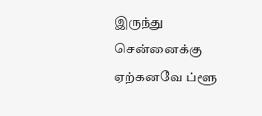இருந்து சென்னைக்கு ஏற்கனவே ப்ளூ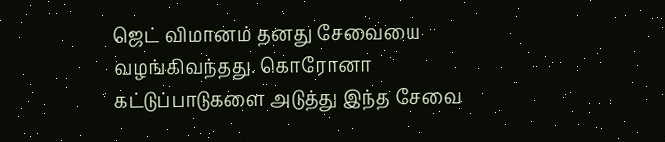ஜெட் விமானம் தனது சேவையை வழங்கிவந்தது. கொரோனா கட்டுப்பாடுகளை அடுத்து இந்த சேவை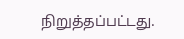நிறுத்தப்பட்டது.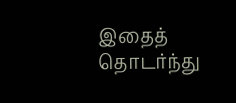இதைத் தொடர்ந்து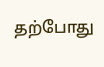தற்போது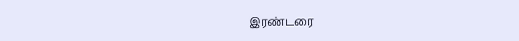இரண்டரை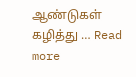ஆண்டுகள் கழித்து … Read more